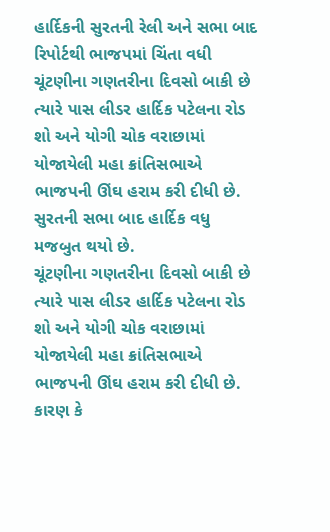હાર્દિકની સુરતની રેલી અને સભા બાદ રિપોર્ટથી ભાજપમાં ચિંતા વધી
ચૂંટણીના ગણતરીના દિવસો બાકી છે ત્યારે પાસ લીડર હાર્દિક પટેલના રોડ શો અને યોગી ચોક વરાછામાં યોજાયેલી મહા ક્રાંતિસભાએ ભાજપની ઊંઘ હરામ કરી દીધી છે. સુરતની સભા બાદ હાર્દિક વધુ મજબુત થયો છે.
ચૂંટણીના ગણતરીના દિવસો બાકી છે ત્યારે પાસ લીડર હાર્દિક પટેલના રોડ શો અને યોગી ચોક વરાછામાં યોજાયેલી મહા ક્રાંતિસભાએ ભાજપની ઊંઘ હરામ કરી દીધી છે. કારણ કે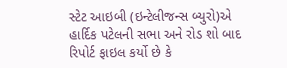સ્ટેટ આઇબી (ઇન્ટેલીજન્સ બ્યુરો)એ હાર્દિક પટેલની સભા અને રોડ શો બાદ રિપોર્ટ ફાઇલ કર્યો છે કે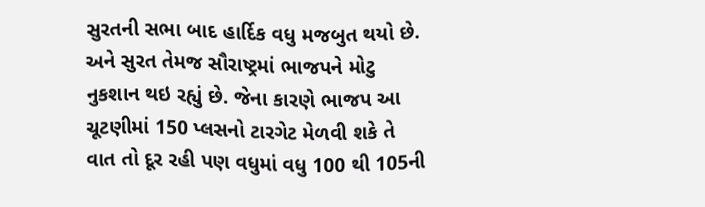સુરતની સભા બાદ હાર્દિક વધુ મજબુત થયો છે. અને સુરત તેમજ સૌરાષ્ટ્રમાં ભાજપને મોટુ નુકશાન થઇ રહ્યું છે. જેના કારણે ભાજપ આ ચૂટણીમાં 150 પ્લસનો ટારગેટ મેળવી શકે તે વાત તો દૂર રહી પણ વધુમાં વધુ 100 થી 105ની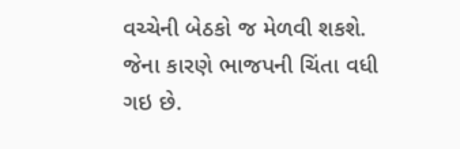વચ્ચેની બેઠકો જ મેળવી શકશે. જેના કારણે ભાજપની ચિંતા વધી ગઇ છે.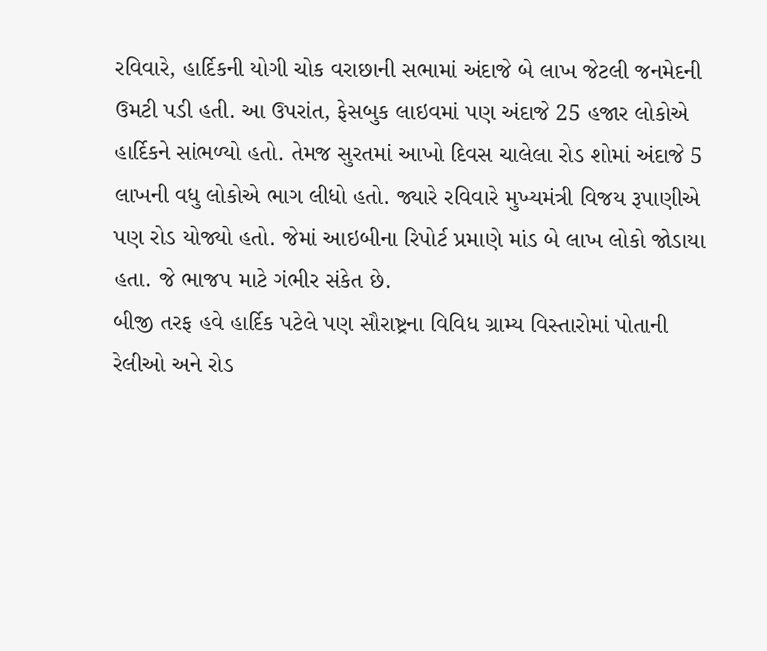રવિવારે, હાર્દિકની યોગી ચોક વરાછાની સભામાં અંદાજે બે લાખ જેટલી જનમેદની ઉમટી પડી હતી. આ ઉપરાંત, ફેસબુક લાઇવમાં પણ અંદાજે 25 હજાર લોકોએ હાર્દિકને સાંભળ્યો હતો. તેમજ સુરતમાં આખો દિવસ ચાલેલા રોડ શોમાં અંદાજે 5 લાખની વધુ લોકોએ ભાગ લીધો હતો. જ્યારે રવિવારે મુખ્યમંત્રી વિજય રૂપાણીએ પણ રોડ યોજ્યો હતો. જેમાં આઇબીના રિપોર્ટ પ્રમાણે માંડ બે લાખ લોકો જોડાયા હતા. જે ભાજપ માટે ગંભીર સંકેત છે.
બીજી તરફ હવે હાર્દિક પટેલે પણ સૌરાષ્ટ્રના વિવિધ ગ્રામ્ય વિસ્તારોમાં પોતાની રેલીઓ અને રોડ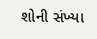શોની સંખ્યા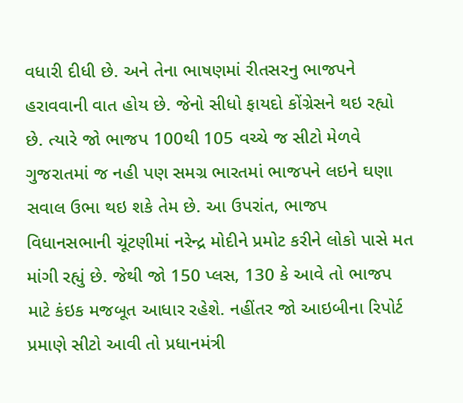વધારી દીધી છે. અને તેના ભાષણમાં રીતસરનુ ભાજપને હરાવવાની વાત હોય છે. જેનો સીધો ફાયદો કોંગ્રેસને થઇ રહ્યો છે. ત્યારે જો ભાજપ 100થી 105 વચ્ચે જ સીટો મેળવે ગુજરાતમાં જ નહી પણ સમગ્ર ભારતમાં ભાજપને લઇને ઘણા સવાલ ઉભા થઇ શકે તેમ છે. આ ઉપરાંત, ભાજપ વિધાનસભાની ચૂંટણીમાં નરેન્દ્ર મોદીને પ્રમોટ કરીને લોકો પાસે મત માંગી રહ્યું છે. જેથી જો 150 પ્લસ, 130 કે આવે તો ભાજપ માટે કંઇક મજબૂત આધાર રહેશે. નહીંતર જો આઇબીના રિપોર્ટ પ્રમાણે સીટો આવી તો પ્રધાનમંત્રી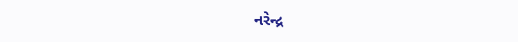નરેન્દ્ર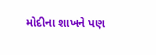મોદીના શાખને પણ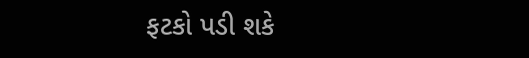ફટકો પડી શકે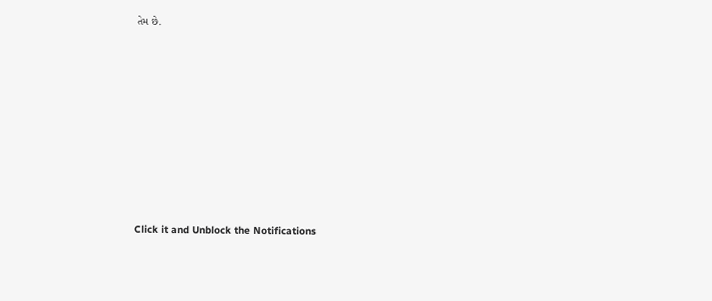તેમ છે.












Click it and Unblock the Notifications